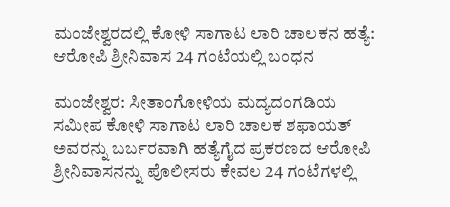ಮಂಜೇಶ್ವರದಲ್ಲಿ ಕೋಳಿ ಸಾಗಾಟ ಲಾರಿ ಚಾಲಕನ ಹತ್ಯೆ: ಆರೋಪಿ ಶ್ರೀನಿವಾಸ 24 ಗಂಟೆಯಲ್ಲಿ ಬಂಧನ

ಮಂಜೇಶ್ವರ: ಸೀತಾಂಗೋಳಿಯ ಮದ್ಯದಂಗಡಿಯ ಸಮೀಪ ಕೋಳಿ ಸಾಗಾಟ ಲಾರಿ ಚಾಲಕ ಶಫಾಯತ್ ಅವರನ್ನು ಬರ್ಬರವಾಗಿ ಹತ್ಯೆಗೈದ ಪ್ರಕರಣದ ಆರೋಪಿ ಶ್ರೀನಿವಾಸನನ್ನು ಪೊಲೀಸರು ಕೇವಲ 24 ಗಂಟೆಗಳಲ್ಲಿ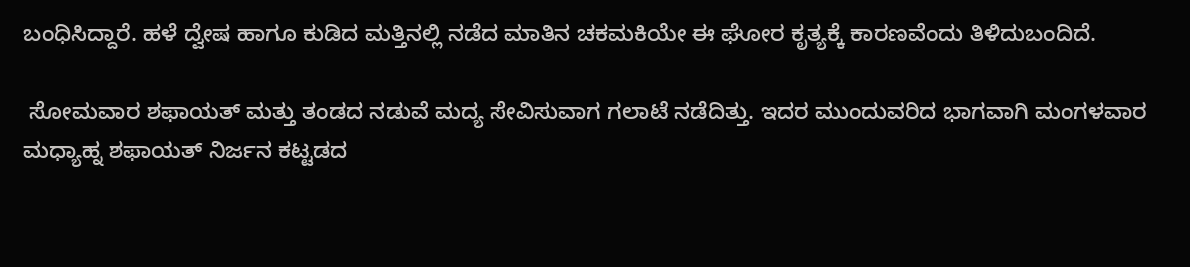ಬಂಧಿಸಿದ್ದಾರೆ. ಹಳೆ ದ್ವೇಷ ಹಾಗೂ ಕುಡಿದ ಮತ್ತಿನಲ್ಲಿ ನಡೆದ ಮಾತಿನ ಚಕಮಕಿಯೇ ಈ ಘೋರ ಕೃತ್ಯಕ್ಕೆ ಕಾರಣವೆಂದು ತಿಳಿದುಬಂದಿದೆ.

 ಸೋಮವಾರ ಶಫಾಯತ್ ಮತ್ತು ತಂಡದ ನಡುವೆ ಮದ್ಯ ಸೇವಿಸುವಾಗ ಗಲಾಟೆ ನಡೆದಿತ್ತು. ಇದರ ಮುಂದುವರಿದ ಭಾಗವಾಗಿ ಮಂಗಳವಾರ ಮಧ್ಯಾಹ್ನ ಶಫಾಯತ್ ನಿರ್ಜನ ಕಟ್ಟಡದ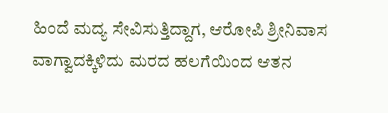ಹಿಂದೆ ಮದ್ಯ ಸೇವಿಸುತ್ತಿದ್ದಾಗ, ಆರೋಪಿ ಶ್ರೀನಿವಾಸ ವಾಗ್ವಾದಕ್ಕಿಳಿದು ಮರದ ಹಲಗೆಯಿಂದ ಆತನ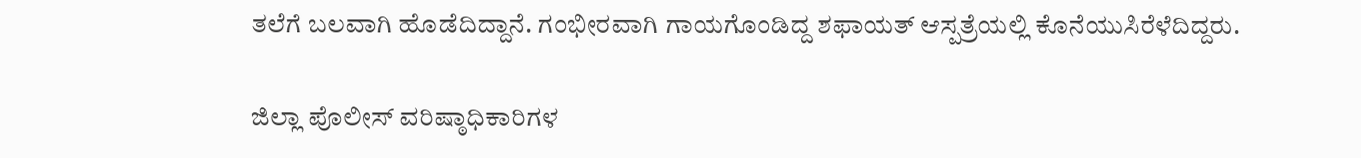ತಲೆಗೆ ಬಲವಾಗಿ ಹೊಡೆದಿದ್ದಾನೆ. ಗಂಭೀರವಾಗಿ ಗಾಯಗೊಂಡಿದ್ದ ಶಫಾಯತ್ ಆಸ್ಪತ್ರೆಯಲ್ಲಿ ಕೊನೆಯುಸಿರೆಳೆದಿದ್ದರು.

ಜಿಲ್ಲಾ ಪೊಲೀಸ್ ವರಿಷ್ಠಾಧಿಕಾರಿಗಳ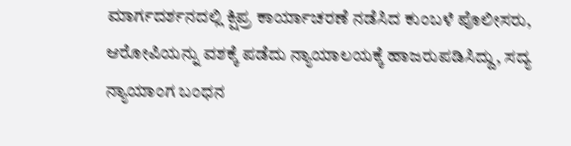ಮಾರ್ಗದರ್ಶನದಲ್ಲಿ ಕ್ಷಿಪ್ರ ಕಾರ್ಯಾಚರಣೆ ನಡೆಸಿದ ಕುಂಬಳೆ ಪೊಲೀಸರು, ಆರೋಪಿಯನ್ನು ವಶಕ್ಕೆ ಪಡೆದು ನ್ಯಾಯಾಲಯಕ್ಕೆ ಹಾಜರುಪಡಿಸಿದ್ದು, ಸದ್ಯ ನ್ಯಾಯಾಂಗ ಬಂಧನ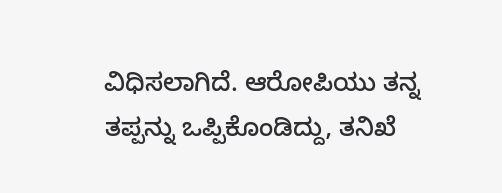ವಿಧಿಸಲಾಗಿದೆ. ಆರೋಪಿಯು ತನ್ನ ತಪ್ಪನ್ನು ಒಪ್ಪಿಕೊಂಡಿದ್ದು, ತನಿಖೆ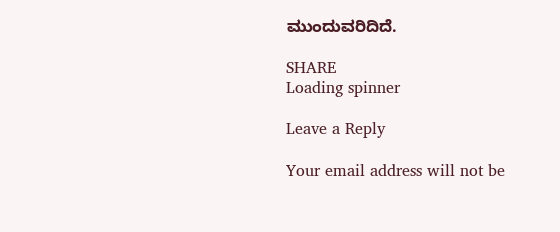ಮುಂದುವರಿದಿದೆ.

SHARE
Loading spinner

Leave a Reply

Your email address will not be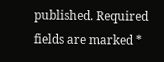published. Required fields are marked *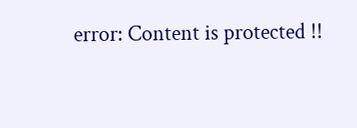error: Content is protected !!